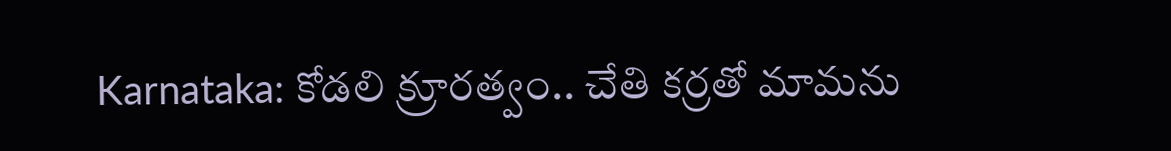Karnataka: కోడలి క్రూరత్వం.. చేతి క‌ర్రతో మామ‌ను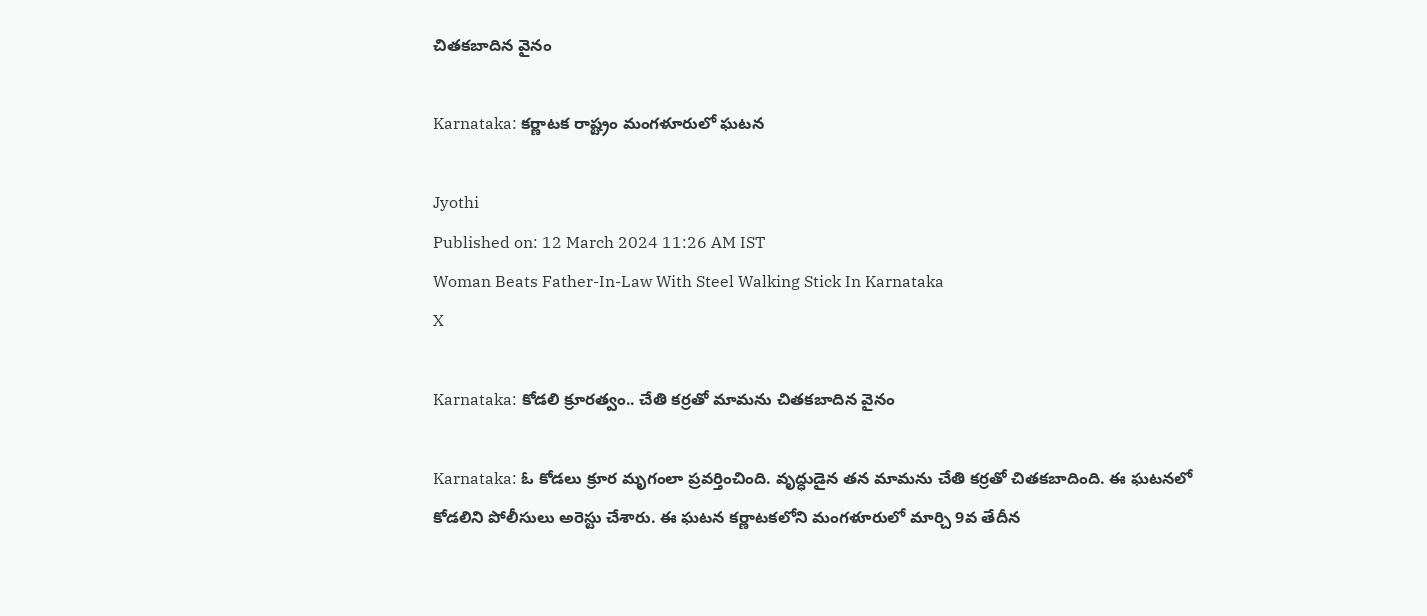చిత‌క‌బాదిన వైనం

Karnataka: కర్ణాటక రాష్ట్రం మంగళూరులో ఘటన

Jyothi
Published on: 12 March 2024 11:26 AM IST
Woman Beats Father-In-Law With Steel Walking Stick In Karnataka
X

Karnataka: కోడలి క్రూరత్వం.. చేతి క‌ర్రతో మామ‌ను చిత‌క‌బాదిన వైనం

Karnataka: ఓ కోడ‌లు క్రూర మృగంలా ప్రవ‌ర్తించింది. వృద్ధుడైన త‌న మామ‌ను చేతి క‌ర్రతో చిత‌క‌బాదింది. ఈ ఘ‌ట‌న‌లో కోడ‌లిని పోలీసులు అరెస్టు చేశారు. ఈ ఘ‌ట‌న క‌ర్ణాట‌క‌లోని మంగ‌ళూరులో మార్చి 9వ తేదీన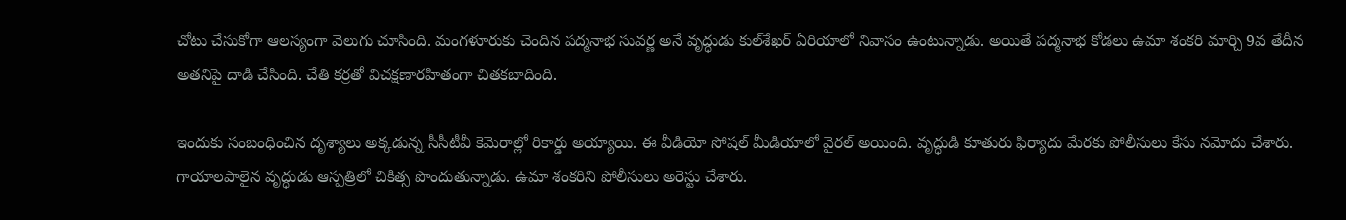చోటు చేసుకోగా ఆల‌స్యంగా వెలుగు చూసింది. మంగ‌ళూరుకు చెందిన ప‌ద్మనాభ సువ‌ర్ణ అనే వృద్ధుడు కుల్‌శేఖ‌ర్ ఏరియాలో నివాసం ఉంటున్నాడు. అయితే ప‌ద్మనాభ కోడ‌లు ఉమా శంక‌రి మార్చి 9వ తేదీన అత‌నిపై దాడి చేసింది. చేతి క‌ర్రతో విచ‌క్షణార‌హితంగా చిత‌క‌బాదింది.

ఇందుకు సంబంధించిన దృశ్యాలు అక్కడున్న సీసీటీవీ కెమెరాల్లో రికార్డు అయ్యాయి. ఈ వీడియో సోష‌ల్ మీడియాలో వైర‌ల్ అయింది. వృద్ధుడి కూతురు ఫిర్యాదు మేర‌కు పోలీసులు కేసు న‌మోదు చేశారు. గాయాల‌పాలైన వృద్ధుడు ఆస్పత్రిలో చికిత్స పొందుతున్నాడు. ఉమా శంక‌రిని పోలీసులు అరెస్టు చేశారు.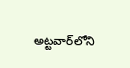అట్టవార్‌లోని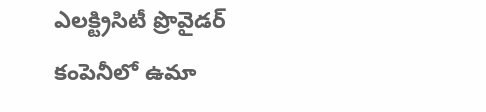ఎల‌క్ట్రిసిటీ ప్రొవైడ‌ర్ కంపెనీలో ఉమా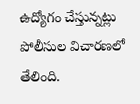ఉద్యోగం చేస్తున్నట్లు పోలీసుల విచార‌ణ‌లో తేలింది.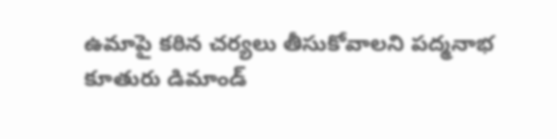ఉమాపై క‌ఠిన చ‌ర్యలు తీసుకోవాల‌ని ప‌ద్మనాభ కూతురు డిమాండ్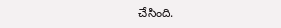చేసింది.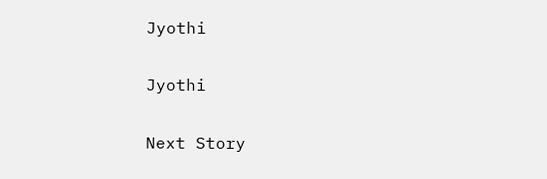Jyothi

Jyothi

Next Story